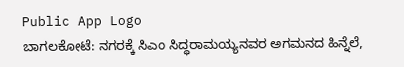Public App Logo
ಬಾಗಲಕೋಟೆ: ನಗರಕ್ಕೆ ಸಿಎಂ ಸಿದ್ಧರಾಮಯ್ಯನವರ ಅಗಮನದ ಹಿನ್ನೆಲೆ,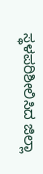ಸ್ಥಳಪರಿಶೀಲಿಸಿದ ಜಿಲ್ಲಾ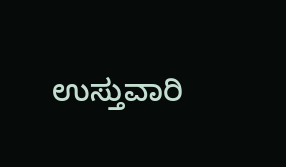ಉಸ್ತುವಾರಿ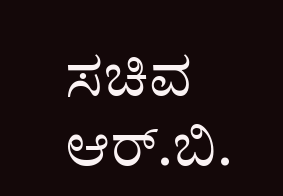ಸಚಿವ ಆರ್.ಬಿ.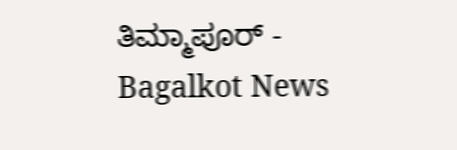ತಿಮ್ಮಾಪೂರ್ - Bagalkot News